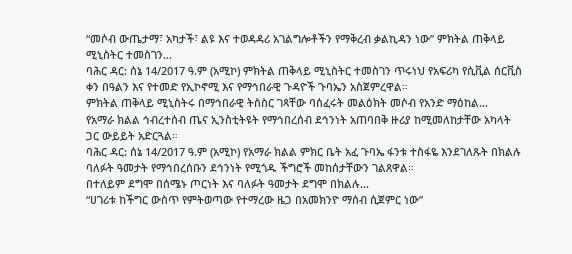“መሶብ ውጤታማ፣ አካታች፣ ልዩ እና ተወዳዳሪ አገልግሎቶችን የማቅረብ ቃልኪዳን ነው” ምክትል ጠቅላይ ሚኒስትር ተመስገን...
ባሕር ዳር: ሰኔ 14/2017 ዓ.ም (አሚኮ) ምክትል ጠቅላይ ሚኒስትር ተመስገን ጥሩነህ የአፍሪካ የሲቪል ሰርቪስ ቀን በዓልን እና የተመድ የኢኮኖሚ እና የማኅበራዊ ጉዳዮች ጉባኤን አስጀምረዋል።
ምክትል ጠቅላይ ሚኒስትሩ በማኅበራዊ ትስስር ገጻቸው ባሰፈሩት መልዕክት መሶብ የአንድ ማዕከል...
የአማራ ክልል ኅብረተሰብ ጤና ኢንስቲትዩት የማኅበረሰብ ደኅንነት አጠባበቅ ዙሪያ ከሚመለከታቸው አካላት ጋር ውይይት አድርጓል።
ባሕር ዳር: ሰኔ 14/2017 ዓ.ም (አሚኮ) የአማራ ክልል ምክር ቤት አፈ ጉባኤ ፋንቱ ተስፋዬ እንደገለጹት በክልሉ ባለፉት ዓመታት የማኅበረሰቡን ደኅንነት የሚጎዱ ችግሮች መከሰታቸውን ገልጸዋል።
በተለይም ደግሞ በሰሜኑ ጦርነት እና ባለፉት ዓመታት ደግሞ በክልሉ...
“ሀገሪቱ ከችግር ውስጥ የምትወጣው የተማረው ዜጋ በአመክንዮ ማሰብ ሲጀምር ነው”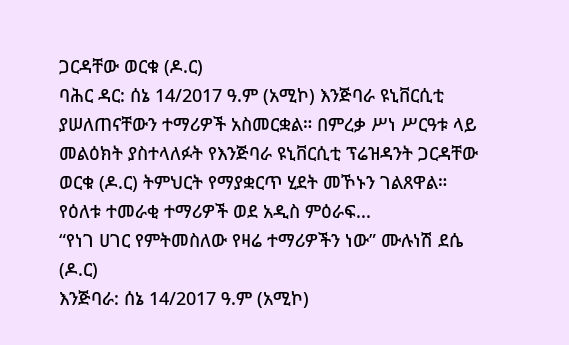ጋርዳቸው ወርቁ (ዶ.ር)
ባሕር ዳር: ሰኔ 14/2017 ዓ.ም (አሚኮ) እንጅባራ ዩኒቨርሲቲ ያሠለጠናቸውን ተማሪዎች አስመርቋል። በምረቃ ሥነ ሥርዓቱ ላይ መልዕክት ያስተላለፉት የእንጅባራ ዩኒቨርሲቲ ፕሬዝዳንት ጋርዳቸው ወርቁ (ዶ.ር) ትምህርት የማያቋርጥ ሂደት መኾኑን ገልጸዋል። የዕለቱ ተመራቂ ተማሪዎች ወደ አዲስ ምዕራፍ...
“የነገ ሀገር የምትመስለው የዛሬ ተማሪዎችን ነው” ሙሉነሽ ደሴ (ዶ.ር)
እንጅባራ: ሰኔ 14/2017 ዓ.ም (አሚኮ)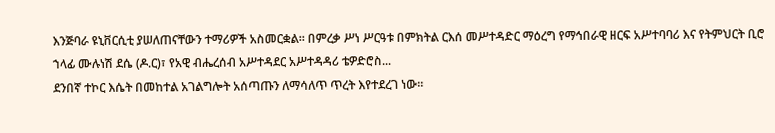እንጅባራ ዩኒቨርሲቲ ያሠለጠናቸውን ተማሪዎች አስመርቋል። በምረቃ ሥነ ሥርዓቱ በምክትል ርእሰ መሥተዳድር ማዕረግ የማኅበራዊ ዘርፍ አሥተባባሪ እና የትምህርት ቢሮ ኀላፊ ሙሉነሽ ደሴ (ዶ.ር)፣ የአዊ ብሔረሰብ አሥተዳደር አሥተዳዳሪ ቴዎድሮስ...
ደንበኛ ተኮር እሴት በመከተል አገልግሎት አሰጣጡን ለማሳለጥ ጥረት እየተደረገ ነው።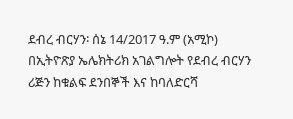ደብረ ብርሃን፡ ሰኔ 14/2017 ዓ.ም (አሚኮ) በኢትዮጽያ ኤሌክትሪክ አገልግሎት የደብረ ብርሃን ሪጅን ከቁልፍ ደንበኞች እና ከባለድርሻ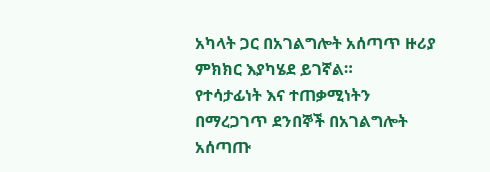አካላት ጋር በአገልግሎት አሰጣጥ ዙሪያ ምክክር እያካሄደ ይገኛል።
የተሳታፊነት እና ተጠቃሚነትን በማረጋገጥ ደንበኞች በአገልግሎት አሰጣጡ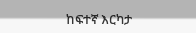ከፍተኛ እርካታ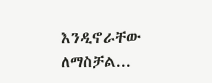እንዲኖራቸው ለማስቻል...